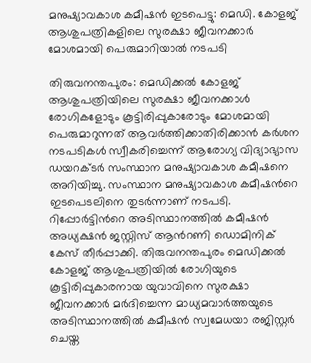മനുഷ്യാവകാശ കമീഷൻ ഇടപെട്ടു: മെഡി. കോളജ് ആശുപത്രികളിലെ സുരക്ഷാ ജീവനക്കാർ മോശമായി പെരുമാറിയാൽ നടപടി

തിരുവനന്തപുരം: മെഡിക്കൽ കോളജ് ആശുപത്രിയിലെ സുരക്ഷാ ജീവനക്കാൾ രോഗികളോടും കൂട്ടിരിപ്പുകാരോടും മോശമായി പെരുമാറുന്നത് ആവർത്തിക്കാതിരിക്കാൻ കർശന നടപടികൾ സ്വീകരിച്ചെന്ന് ആരോഗ്യ വിദ്യാഭ്യാസ ഡയറക്ടർ സംസ്ഥാന മനുഷ്യാവകാശ കമീഷനെ അറിയിച്ചു. സംസ്ഥാന മനുഷ്യാവകാശ കമീഷ‍ന്‍റെ ഇടപെടലിനെ തുടർന്നാണ് നടപടി. റിപ്പോർട്ടിന്‍റെ അടിസ്ഥാനത്തിൽ കമീഷൻ അധ്യക്ഷൻ ജസ്റ്റിസ് ആന്‍റണി ഡൊമിനിക് കേസ് തീർപ്പാക്കി. തിരുവനന്തപുരം മെഡിക്കൽ കോളജ് ആശുപത്രിയിൽ രോഗിയുടെ കൂട്ടിരിപ്പുകാരനായ യുവാവിനെ സുരക്ഷാ ജീവനക്കാർ മർദിച്ചെന്ന മാധ്യമവാർത്തയുടെ അടിസ്ഥാനത്തിൽ കമീഷൻ സ്വമേധയാ രജിസ്റ്റർ ചെയ്ത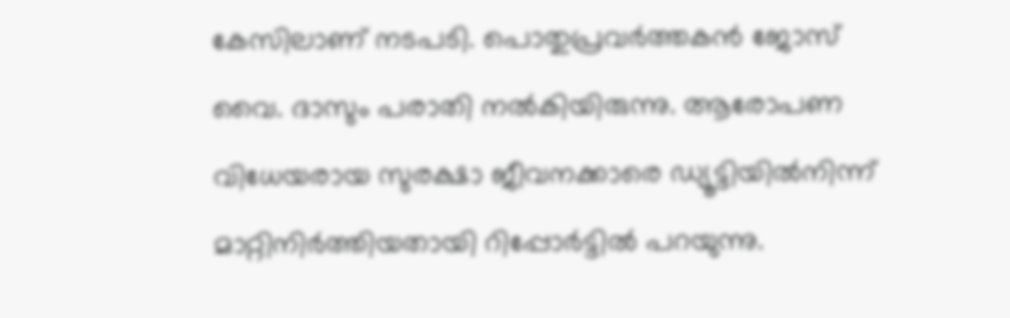കേസിലാണ് നടപടി. പൊതുപ്രവർത്തകൻ ജോസ് വൈ. ദാസും പരാതി നൽകിയിരുന്നു. ആരോപണ വിധേയരായ സുരക്ഷാ ജീവനക്കാരെ ഡ്യൂട്ടിയിൽനിന്ന് മാറ്റിനിർത്തിയതായി റിപ്പോർട്ടിൽ പറയുന്നു.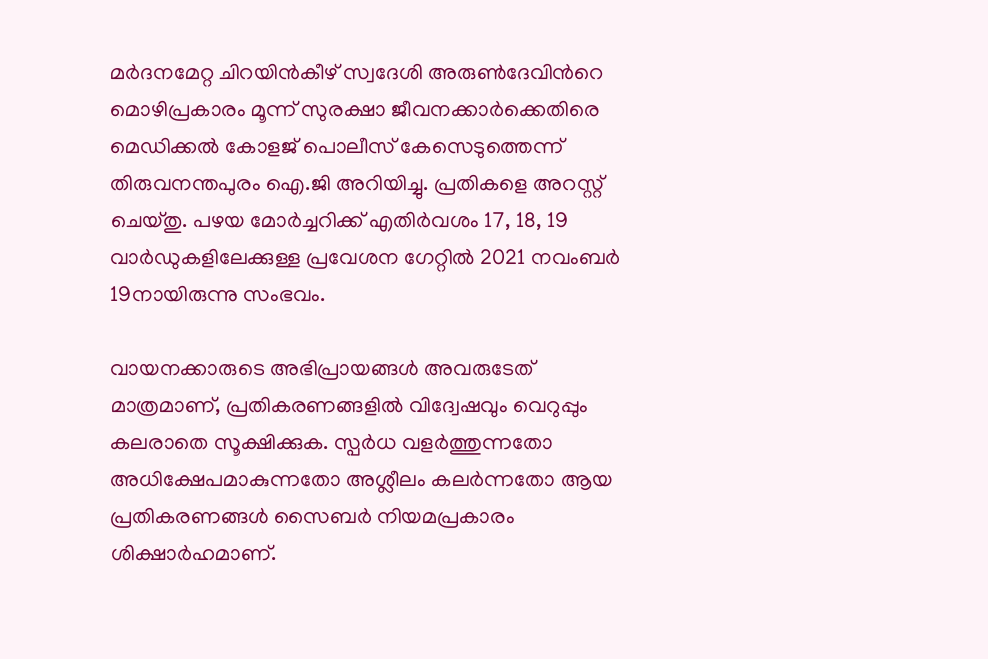മർദനമേറ്റ ചിറയിൻകീഴ് സ്വദേശി അരുൺദേവിന്‍റെ മൊഴിപ്രകാരം മൂന്ന് സുരക്ഷാ ജീവനക്കാർക്കെതിരെ മെഡിക്കൽ കോളജ് പൊലീസ് കേസെടുത്തെന്ന് തിരുവനന്തപുരം ഐ.ജി അറിയിച്ചു. പ്രതികളെ അറസ്റ്റ് ചെയ്തു. പഴയ മോർച്ചറിക്ക് എതിർവശം 17, 18, 19 വാർഡുകളിലേക്കുള്ള പ്രവേശന ഗേറ്റിൽ 2021 നവംബർ 19നായിരുന്നു സംഭവം.

വായനക്കാരുടെ അഭിപ്രായങ്ങള്‍ അവരുടേത് മാത്രമാണ്, പ്രതികരണങ്ങളിൽ വിദ്വേഷവും വെറുപ്പും കലരാതെ സൂക്ഷിക്കുക. സ്പർധ വളർത്തുന്നതോ അധിക്ഷേപമാകുന്നതോ അശ്ലീലം കലർന്നതോ ആയ പ്രതികരണങ്ങൾ സൈബർ നിയമപ്രകാരം ശിക്ഷാർഹമാണ്.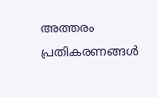അത്തരം പ്രതികരണങ്ങൾ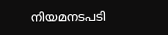നിയമനടപടി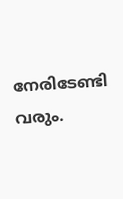നേരിടേണ്ടി വരും.